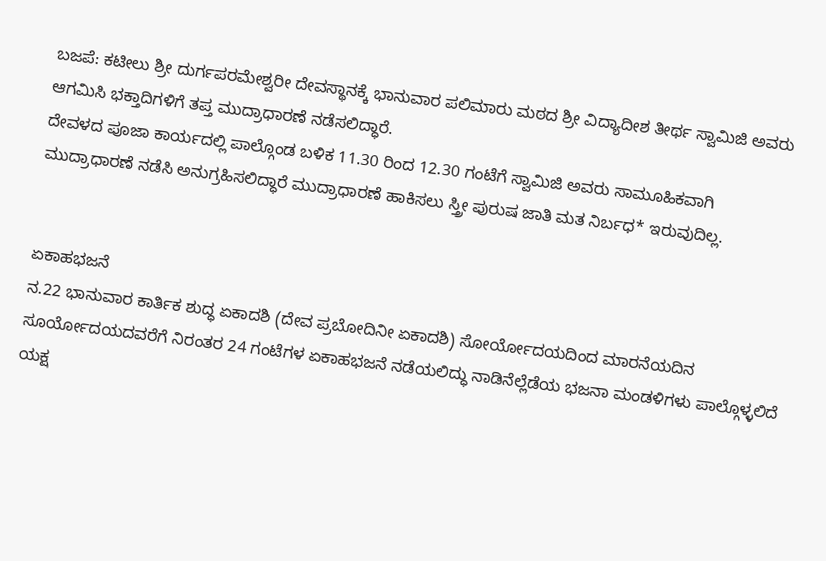ಬಜಪೆ: ಕಟೀಲು ಶ್ರೀ ದುರ್ಗಪರಮೇಶ್ವರೀ ದೇವಸ್ಥಾನಕ್ಕೆ ಭಾನುವಾರ ಪಲಿಮಾರು ಮಠದ ಶ್ರೀ ವಿದ್ಯಾದೀಶ ತೀರ್ಥ ಸ್ವಾಮಿಜಿ ಅವರು ಆಗಮಿಸಿ ಭಕ್ತಾದಿಗಳಿಗೆ ತಪ್ತ ಮುದ್ರಾಧಾರಣೆ ನಡೆಸಲಿದ್ಧಾರೆ.
ದೇವಳದ ಪೂಜಾ ಕಾರ್ಯದಲ್ಲಿ ಪಾಲ್ಗೊಂಡ ಬಳಿಕ 11.30 ರಿಂದ 12.30 ಗಂಟೆಗೆ ಸ್ವಾಮಿಜಿ ಅವರು ಸಾಮೂಹಿಕವಾಗಿ ಮುದ್ರಾಧಾರಣೆ ನಡೆಸಿ ಅನುಗ್ರಹಿಸಲಿದ್ಧಾರೆ ಮುದ್ರಾಧಾರಣೆ ಹಾಕಿಸಲು ಸ್ತ್ರೀ ಪುರುಷ ಜಾತಿ ಮತ ನಿರ್ಬಧ* ಇರುವುದಿಲ್ಲ.


ಏಕಾಹಭಜನೆ
ನ.22 ಭಾನುವಾರ ಕಾರ್ತಿಕ ಶುದ್ಧ ಏಕಾದಶಿ (ದೇವ ಪ್ರಬೋದಿನೀ ಏಕಾದಶಿ) ಸೋರ್ಯೋದಯದಿಂದ ಮಾರನೆಯದಿನ ಸೂರ್ಯೋದಯದವರೆಗೆ ನಿರಂತರ 24 ಗಂಟೆಗಳ ಏಕಾಹಭಜನೆ ನಡೆಯಲಿದ್ಧು ನಾಡಿನೆಲ್ಲೆಡೆಯ ಭಜನಾ ಮಂಡಳಿಗಳು ಪಾಲ್ಗೊಳ್ಳಲಿದೆ
ಯಕ್ಷ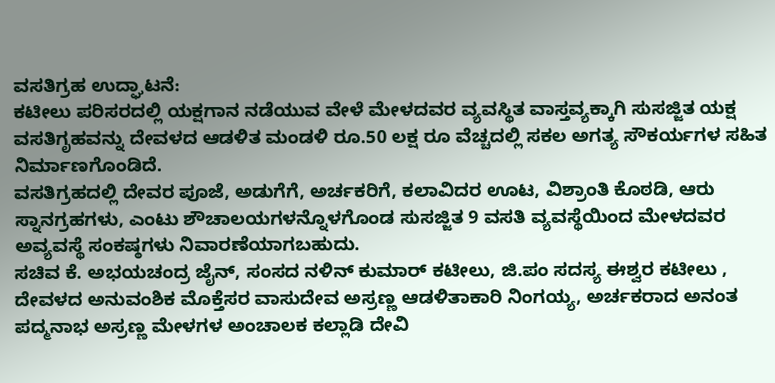ವಸತಿಗ್ರಹ ಉದ್ಘಾಟನೆ:
ಕಟೀಲು ಪರಿಸರದಲ್ಲಿ ಯಕ್ಷಗಾನ ನಡೆಯುವ ವೇಳೆ ಮೇಳದವರ ವ್ಯವಸ್ಥಿತ ವಾಸ್ತವ್ಯಕ್ಕಾಗಿ ಸುಸಜ್ಜಿತ ಯಕ್ಷ ವಸತಿಗೃಹವನ್ನು ದೇವಳದ ಆಡಳಿತ ಮಂಡಳಿ ರೂ.50 ಲಕ್ಷ ರೂ ವೆಚ್ಚದಲ್ಲಿ ಸಕಲ ಅಗತ್ಯ ಸೌಕರ್ಯಗಳ ಸಹಿತ ನಿರ್ಮಾಣಗೊಂಡಿದೆ.
ವಸತಿಗ್ರಹದಲ್ಲಿ ದೇವರ ಪೂಜೆ, ಅಡುಗೆಗೆ, ಅರ್ಚಕರಿಗೆ, ಕಲಾವಿದರ ಊಟ, ವಿಶ್ರಾಂತಿ ಕೊಠಡಿ, ಆರು ಸ್ನಾನಗ್ರಹಗಳು, ಎಂಟು ಶೌಚಾಲಯಗಳನ್ನೊಳಗೊಂಡ ಸುಸಜ್ಜಿತ 9 ವಸತಿ ವ್ಯವಸ್ಥೆಯಿಂದ ಮೇಳದವರ ಅವ್ಯವಸ್ಥೆ ಸಂಕಷ್ಠಗಳು ನಿವಾರಣೆಯಾಗಬಹುದು.
ಸಚಿವ ಕೆ. ಅಭಯಚಂದ್ರ ಜೈನ್, ಸಂಸದ ನಳಿನ್ ಕುಮಾರ್ ಕಟೀಲು, ಜಿ.ಪಂ ಸದಸ್ಯ ಈಶ್ವರ ಕಟೀಲು , ದೇವಳದ ಅನುವಂಶಿಕ ಮೊಕ್ತೆಸರ ವಾಸುದೇವ ಅಸ್ರಣ್ಣ ಆಡಳಿತಾಕಾರಿ ನಿಂಗಯ್ಯ, ಅರ್ಚಕರಾದ ಅನಂತ ಪದ್ಮನಾಭ ಅಸ್ರಣ್ಣ ಮೇಳಗಳ ಅಂಚಾಲಕ ಕಲ್ಲಾಡಿ ದೇವಿ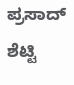ಪ್ರಸಾದ್ ಶೆಟ್ಟಿ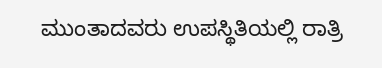ಮುಂತಾದವರು ಉಪಸ್ಥಿತಿಯಲ್ಲಿ ರಾತ್ರಿ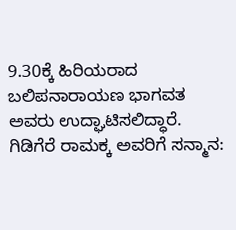9.30ಕ್ಕೆ ಹಿರಿಯರಾದ ಬಲಿಪನಾರಾಯಣ ಭಾಗವತ ಅವರು ಉದ್ಘಾಟಿಸಲಿದ್ಧಾರೆ.
ಗಿಡಿಗೆರೆ ರಾಮಕ್ಕ ಅವರಿಗೆ ಸನ್ಮಾನ: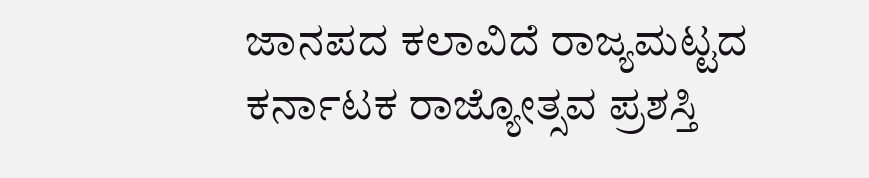ಜಾನಪದ ಕಲಾವಿದೆ ರಾಜ್ಯಮಟ್ಟದ ಕರ್ನಾಟಕ ರಾಜ್ಯೋತ್ಸವ ಪ್ರಶಸ್ತಿ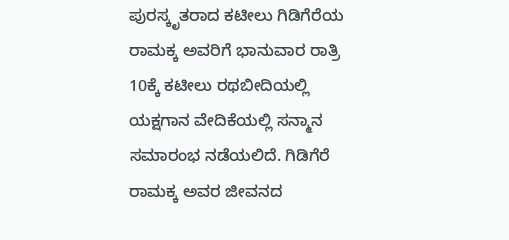ಪುರಸ್ಕೃತರಾದ ಕಟೀಲು ಗಿಡಿಗೆರೆಯ ರಾಮಕ್ಕ ಅವರಿಗೆ ಭಾನುವಾರ ರಾತ್ರಿ 10ಕ್ಕೆ ಕಟೀಲು ರಥಬೀದಿಯಲ್ಲಿ ಯಕ್ಷಗಾನ ವೇದಿಕೆಯಲ್ಲಿ ಸನ್ಮಾನ ಸಮಾರಂಭ ನಡೆಯಲಿದೆ. ಗಿಡಿಗೆರೆ ರಾಮಕ್ಕ ಅವರ ಜೀವನದ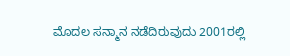ಮೊದಲ ಸನ್ಮಾನ ನಡೆದಿರುವುದು 2001ರಲ್ಲಿ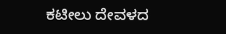ಕಟೀಲು ದೇವಳದ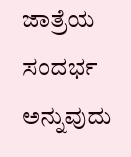ಜಾತ್ರೆಯ ಸಂದರ್ಭ ಅನ್ನುವುದು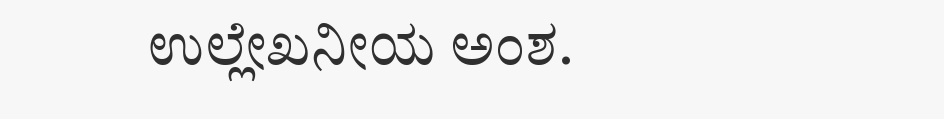ಉಲ್ಲೇಖನೀಯ ಅಂಶ.